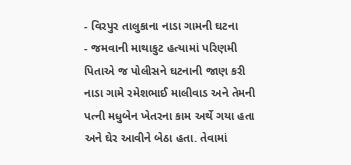- વિરપુર તાલુકાના નાડા ગામની ઘટના
- જમવાની માથાકુટ હત્યામાં પરિણમી પિતાએ જ પોલીસને ઘટનાની જાણ કરી
નાડા ગામે રમેશભાઈ માલીવાડ અને તેમની પત્ની મધુબેન ખેતરના કામ અર્થે ગયા હતા અને ઘેર આવીને બેઠા હતા. તેવામાં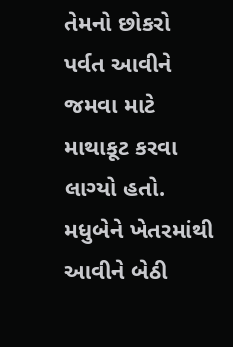તેમનો છોકરો પર્વત આવીને જમવા માટે માથાકૂટ કરવા લાગ્યો હતો. મધુબેને ખેતરમાંથી આવીને બેઠી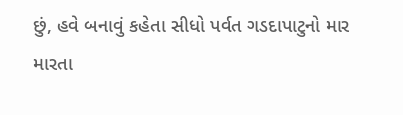છું, હવે બનાવું કહેતા સીધો પર્વત ગડદાપાટુનો માર મારતા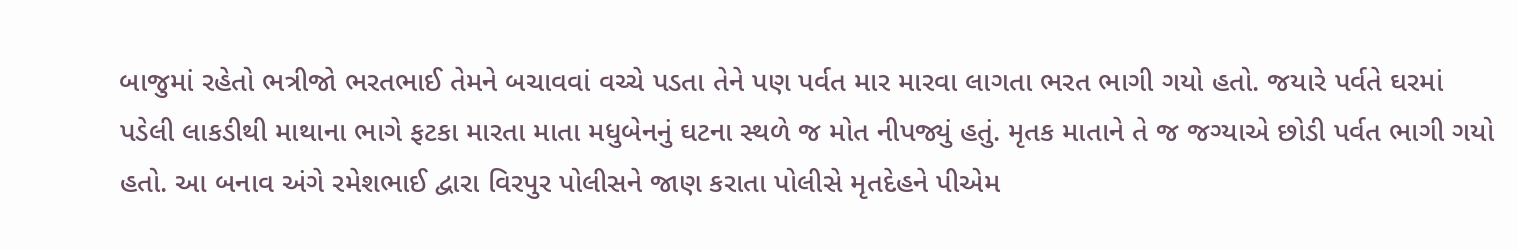બાજુમાં રહેતો ભત્રીજો ભરતભાઈ તેમને બચાવવાં વચ્ચે પડતા તેને પણ પર્વત માર મારવા લાગતા ભરત ભાગી ગયો હતો. જયારે પર્વતે ઘરમાં પડેલી લાકડીથી માથાના ભાગે ફટકા મારતા માતા મધુબેનનું ઘટના સ્થળે જ મોત નીપજ્યું હતું. મૃતક માતાને તે જ જગ્યાએ છોડી પર્વત ભાગી ગયો હતો. આ બનાવ અંગે રમેશભાઈ દ્વારા વિરપુર પોલીસને જાણ કરાતા પોલીસે મૃતદેહને પીએમ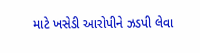માટે ખસેડી આરોપીને ઝડપી લેવા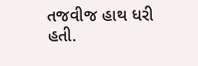તજવીજ હાથ ધરી હતી.